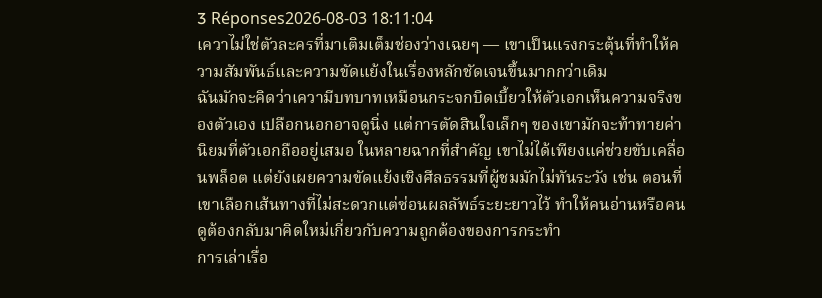3 Réponses2026-08-03 18:11:04
เควาไม่ใช่ตัวละครที่มาเติมเต็มช่องว่างเฉยๆ — เขาเป็นแรงกระตุ้นที่ทำให้ความสัมพันธ์และความขัดแย้งในเรื่องหลักชัดเจนขึ้นมากกว่าเดิม
ฉันมักจะคิดว่าเความีบทบาทเหมือนกระจกบิดเบี้ยวให้ตัวเอกเห็นความจริงของตัวเอง เปลือกนอกอาจดูนิ่ง แต่การตัดสินใจเล็กๆ ของเขามักจะท้าทายค่านิยมที่ตัวเอกถืออยู่เสมอ ในหลายฉากที่สำคัญ เขาไม่ได้เพียงแค่ช่วยขับเคลื่อนพล็อต แต่ยังเผยความขัดแย้งเชิงศีลธรรมที่ผู้ชมมักไม่ทันระวัง เช่น ตอนที่เขาเลือกเส้นทางที่ไม่สะดวกแต่ซ่อนผลลัพธ์ระยะยาวไว้ ทำให้คนอ่านหรือคนดูต้องกลับมาคิดใหม่เกี่ยวกับความถูกต้องของการกระทำ
การเล่าเรื่อ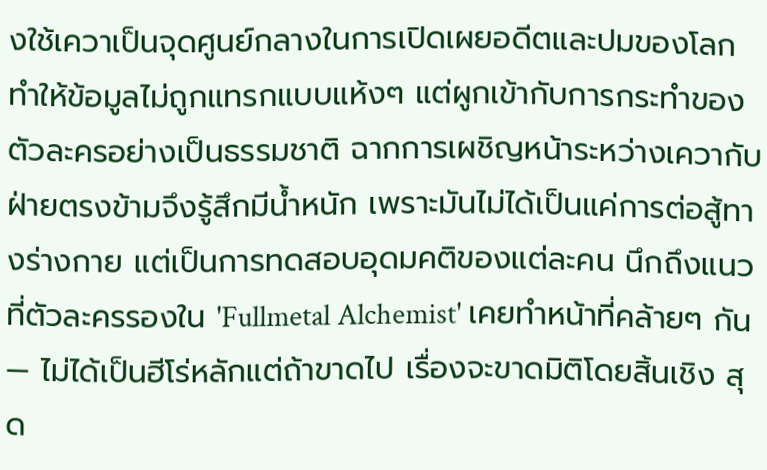งใช้เควาเป็นจุดศูนย์กลางในการเปิดเผยอดีตและปมของโลก ทำให้ข้อมูลไม่ถูกแทรกแบบแห้งๆ แต่ผูกเข้ากับการกระทำของตัวละครอย่างเป็นธรรมชาติ ฉากการเผชิญหน้าระหว่างเควากับฝ่ายตรงข้ามจึงรู้สึกมีน้ำหนัก เพราะมันไม่ได้เป็นแค่การต่อสู้ทางร่างกาย แต่เป็นการทดสอบอุดมคติของแต่ละคน นึกถึงแนวที่ตัวละครรองใน 'Fullmetal Alchemist' เคยทำหน้าที่คล้ายๆ กัน — ไม่ได้เป็นฮีโร่หลักแต่ถ้าขาดไป เรื่องจะขาดมิติโดยสิ้นเชิง สุด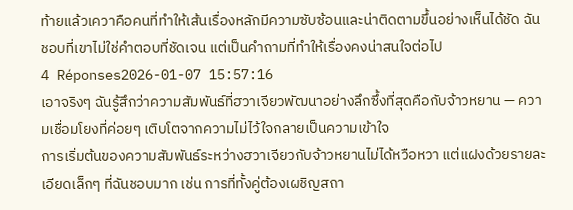ท้ายแล้วเควาคือคนที่ทำให้เส้นเรื่องหลักมีความซับซ้อนและน่าติดตามขึ้นอย่างเห็นได้ชัด ฉันชอบที่เขาไม่ใช่คำตอบที่ชัดเจน แต่เป็นคำถามที่ทำให้เรื่องคงน่าสนใจต่อไป
4 Réponses2026-01-07 15:57:16
เอาจริงๆ ฉันรู้สึกว่าความสัมพันธ์ที่ฮวาเจียวพัฒนาอย่างลึกซึ้งที่สุดคือกับจ้าวหยาน — ความเชื่อมโยงที่ค่อยๆ เติบโตจากความไม่ไว้ใจกลายเป็นความเข้าใจ
การเริ่มต้นของความสัมพันธ์ระหว่างฮวาเจียวกับจ้าวหยานไม่ได้หวือหวา แต่แฝงด้วยรายละเอียดเล็กๆ ที่ฉันชอบมาก เช่น การที่ทั้งคู่ต้องเผชิญสถา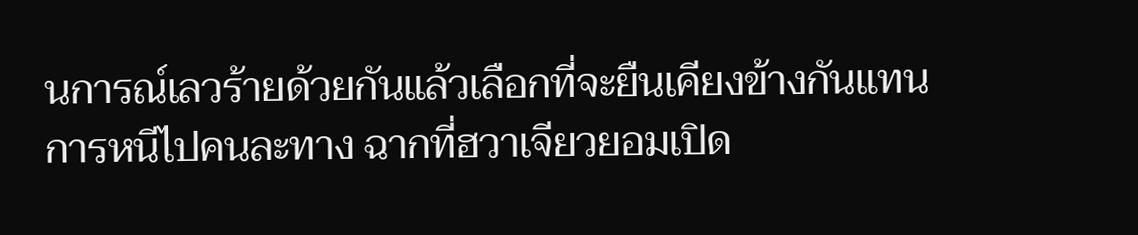นการณ์เลวร้ายด้วยกันแล้วเลือกที่จะยืนเคียงข้างกันแทนการหนีไปคนละทาง ฉากที่ฮวาเจียวยอมเปิด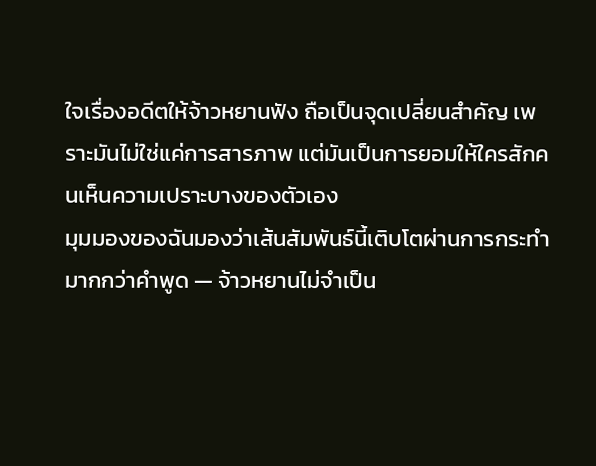ใจเรื่องอดีตให้จ้าวหยานฟัง ถือเป็นจุดเปลี่ยนสำคัญ เพราะมันไม่ใช่แค่การสารภาพ แต่มันเป็นการยอมให้ใครสักคนเห็นความเปราะบางของตัวเอง
มุมมองของฉันมองว่าเส้นสัมพันธ์นี้เติบโตผ่านการกระทำมากกว่าคำพูด — จ้าวหยานไม่จำเป็น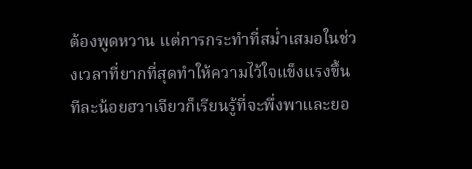ต้องพูดหวาน แต่การกระทำที่สม่ำเสมอในช่วงเวลาที่ยากที่สุดทำให้ความไว้ใจแข็งแรงขึ้น ทีละน้อยฮวาเจียวก็เรียนรู้ที่จะพึ่งพาและยอ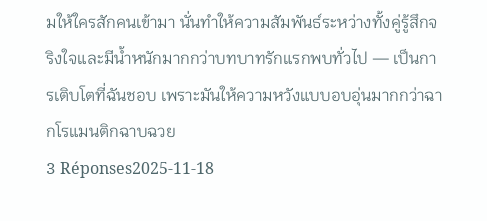มให้ใครสักคนเข้ามา นั่นทำให้ความสัมพันธ์ระหว่างทั้งคู่รู้สึกจริงใจและมีน้ำหนักมากกว่าบทบาทรักแรกพบทั่วไป — เป็นการเติบโตที่ฉันชอบ เพราะมันให้ความหวังแบบอบอุ่นมากกว่าฉากโรแมนติกฉาบฉวย
3 Réponses2025-11-18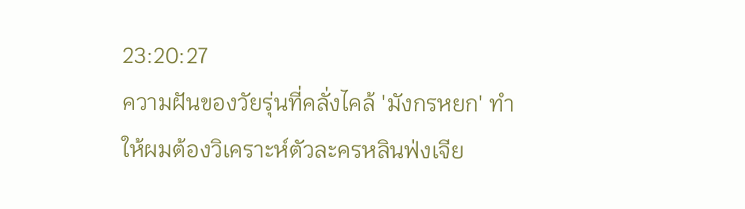23:20:27
ความฝันของวัยรุ่นที่คลั่งไคล้ 'มังกรหยก' ทำให้ผมต้องวิเคราะห์ตัวละครหลินฟ่งเจีย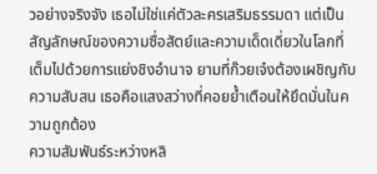วอย่างจริงจัง เธอไม่ใช่แค่ตัวละครเสริมธรรมดา แต่เป็นสัญลักษณ์ของความซื่อสัตย์และความเด็ดเดี่ยวในโลกที่เต็มไปด้วยการแย่งชิงอำนาจ ยามที่ก๊วยเจ๋งต้องเผชิญกับความสับสน เธอคือแสงสว่างที่คอยย้ำเตือนให้ยึดมั่นในความถูกต้อง
ความสัมพันธ์ระหว่างหลิ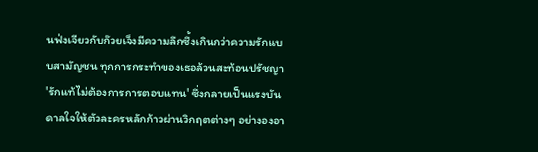นฟ่งเจียวกับก๊วยเจ็งมีความลึกซึ้งเกินกว่าความรักแบบสามัญชน ทุกการกระทำของเธอล้วนสะท้อนปรัชญา 'รักแท้ไม่ต้องการการตอบแทน' ซึ่งกลายเป็นแรงบันดาลใจให้ตัวละครหลักก้าวผ่านวิกฤตต่างๆ อย่างองอา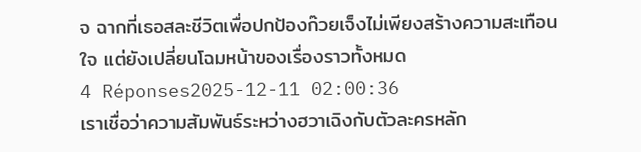จ ฉากที่เธอสละชีวิตเพื่อปกป้องก๊วยเจ็งไม่เพียงสร้างความสะเทือนใจ แต่ยังเปลี่ยนโฉมหน้าของเรื่องราวทั้งหมด
4 Réponses2025-12-11 02:00:36
เราเชื่อว่าความสัมพันธ์ระหว่างฮวาเฉิงกับตัวละครหลัก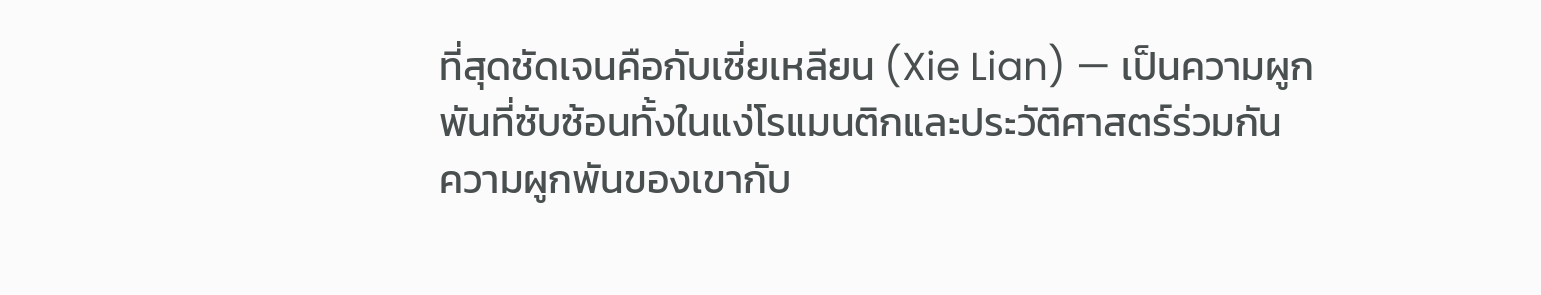ที่สุดชัดเจนคือกับเซี่ยเหลียน (Xie Lian) — เป็นความผูกพันที่ซับซ้อนทั้งในแง่โรแมนติกและประวัติศาสตร์ร่วมกัน
ความผูกพันของเขากับ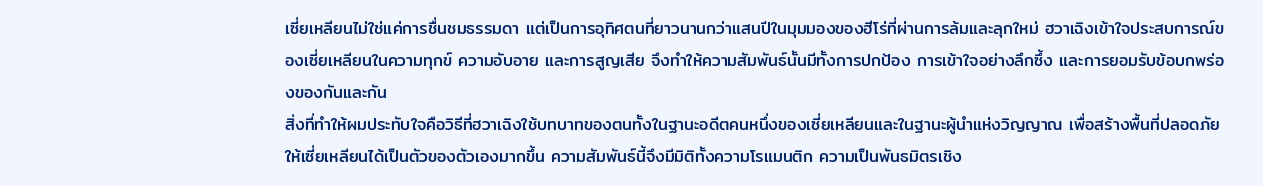เซี่ยเหลียนไม่ใช่แค่การชื่นชมธรรมดา แต่เป็นการอุทิศตนที่ยาวนานกว่าแสนปีในมุมมองของฮีโร่ที่ผ่านการล้มและลุกใหม่ ฮวาเฉิงเข้าใจประสบการณ์ของเซี่ยเหลียนในความทุกข์ ความอับอาย และการสูญเสีย จึงทำให้ความสัมพันธ์นั้นมีทั้งการปกป้อง การเข้าใจอย่างลึกซึ้ง และการยอมรับข้อบกพร่องของกันและกัน
สิ่งที่ทำให้ผมประทับใจคือวิธีที่ฮวาเฉิงใช้บทบาทของตนทั้งในฐานะอดีตคนหนึ่งของเซี่ยเหลียนและในฐานะผู้นำแห่งวิญญาณ เพื่อสร้างพื้นที่ปลอดภัยให้เซี่ยเหลียนได้เป็นตัวของตัวเองมากขึ้น ความสัมพันธ์นี้จึงมีมิติทั้งความโรแมนติก ความเป็นพันธมิตรเชิง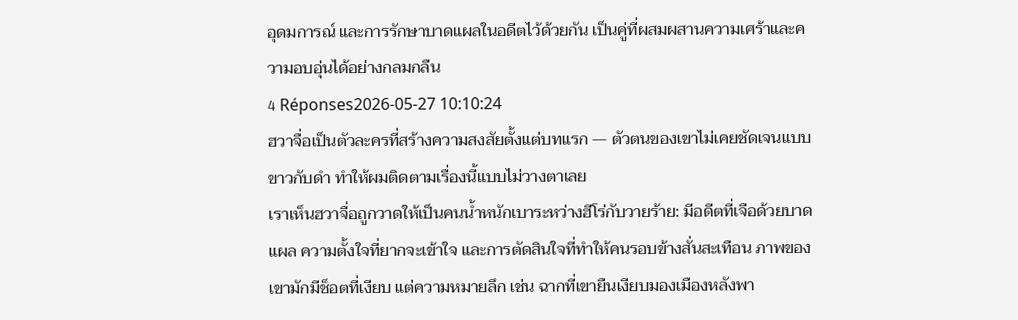อุดมการณ์ และการรักษาบาดแผลในอดีตไว้ด้วยกัน เป็นคู่ที่ผสมผสานความเศร้าและความอบอุ่นได้อย่างกลมกลืน
4 Réponses2026-05-27 10:10:24
ฮวาจื่อเป็นตัวละครที่สร้างความสงสัยตั้งแต่บทแรก — ตัวตนของเขาไม่เคยชัดเจนแบบขาวกับดำ ทำให้ผมติดตามเรื่องนี้แบบไม่วางตาเลย
เราเห็นฮวาจื่อถูกวาดให้เป็นคนน้ำหนักเบาระหว่างฮีโร่กับวายร้าย: มีอดีตที่เจือด้วยบาดแผล ความตั้งใจที่ยากจะเข้าใจ และการตัดสินใจที่ทำให้คนรอบข้างสั่นสะเทือน ภาพของเขามักมีช็อตที่เงียบ แต่ความหมายลึก เช่น ฉากที่เขายืนเงียบมองเมืองหลังพา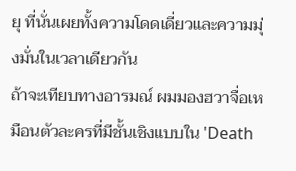ยุ ที่นั่นเผยทั้งความโดดเดี่ยวและความมุ่งมั่นในเวลาเดียวกัน
ถ้าจะเทียบทางอารมณ์ ผมมองฮวาจื่อเหมือนตัวละครที่มีชั้นเชิงแบบใน 'Death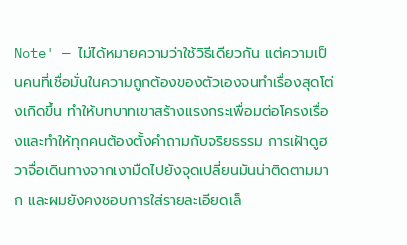Note' — ไม่ได้หมายความว่าใช้วิธีเดียวกัน แต่ความเป็นคนที่เชื่อมั่นในความถูกต้องของตัวเองจนทำเรื่องสุดโต่งเกิดขึ้น ทำให้บทบาทเขาสร้างแรงกระเพื่อมต่อโครงเรื่องและทำให้ทุกคนต้องตั้งคำถามกับจริยธรรม การเฝ้าดูฮวาจื่อเดินทางจากเงามืดไปยังจุดเปลี่ยนมันน่าติดตามมาก และผมยังคงชอบการใส่รายละเอียดเล็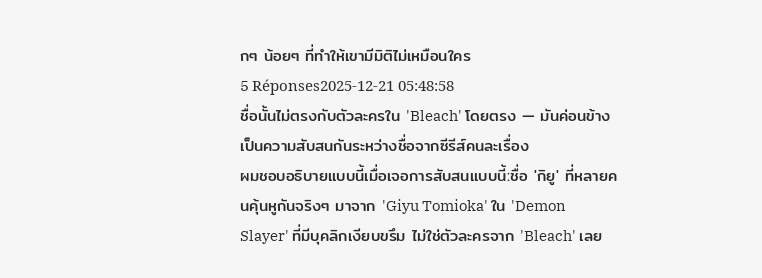กๆ น้อยๆ ที่ทำให้เขามีมิติไม่เหมือนใคร
5 Réponses2025-12-21 05:48:58
ชื่อนั้นไม่ตรงกับตัวละครใน 'Bleach' โดยตรง — มันค่อนข้างเป็นความสับสนกันระหว่างชื่อจากซีรีส์คนละเรื่อง
ผมชอบอธิบายแบบนี้เมื่อเจอการสับสนแบบนี้:ชื่อ 'กิยู' ที่หลายคนคุ้นหูกันจริงๆ มาจาก 'Giyu Tomioka' ใน 'Demon Slayer' ที่มีบุคลิกเงียบขรึม ไม่ใช่ตัวละครจาก 'Bleach' เลย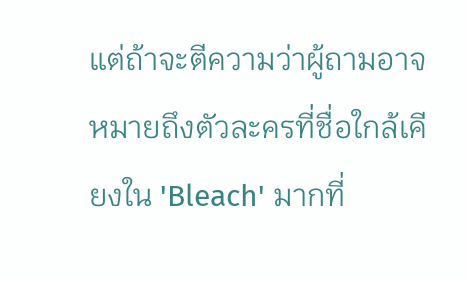แต่ถ้าจะตีความว่าผู้ถามอาจหมายถึงตัวละครที่ชื่อใกล้เคียงใน 'Bleach' มากที่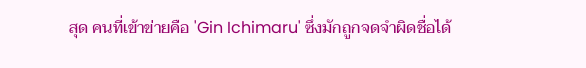สุด คนที่เข้าข่ายคือ 'Gin Ichimaru' ซึ่งมักถูกจดจำผิดชื่อได้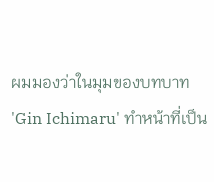ผมมองว่าในมุมของบทบาท 'Gin Ichimaru' ทำหน้าที่เป็น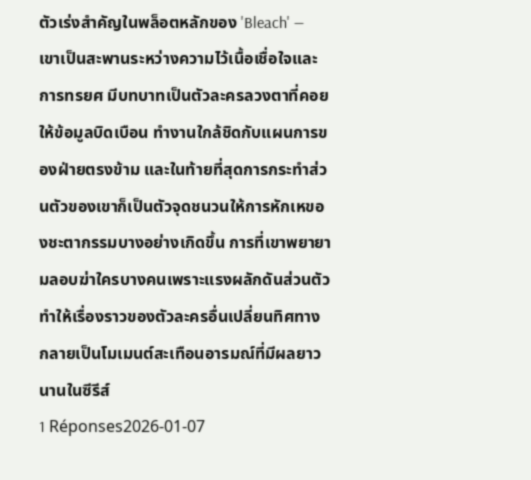ตัวเร่งสำคัญในพล็อตหลักของ 'Bleach' — เขาเป็นสะพานระหว่างความไว้เนื้อเชื่อใจและการทรยศ มีบทบาทเป็นตัวละครลวงตาที่คอยให้ข้อมูลบิดเบือน ทำงานใกล้ชิดกับแผนการของฝ่ายตรงข้าม และในท้ายที่สุดการกระทำส่วนตัวของเขาก็เป็นตัวจุดชนวนให้การหักเหของชะตากรรมบางอย่างเกิดขึ้น การที่เขาพยายามลอบฆ่าใครบางคนเพราะแรงผลักดันส่วนตัว ทำให้เรื่องราวของตัวละครอื่นเปลี่ยนทิศทาง กลายเป็นโมเมนต์สะเทือนอารมณ์ที่มีผลยาวนานในซีรีส์
1 Réponses2026-01-07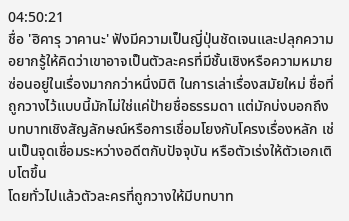04:50:21
ชื่อ 'ฮิคารุ วาคานะ' ฟังมีความเป็นญี่ปุ่นชัดเจนและปลุกความอยากรู้ให้คิดว่าเขาอาจเป็นตัวละครที่มีชั้นเชิงหรือความหมายซ่อนอยู่ในเรื่องมากกว่าหนึ่งมิติ ในการเล่าเรื่องสมัยใหม่ ชื่อที่ถูกวางไว้แบบนี้มักไม่ใช่แค่ป้ายชื่อธรรมดา แต่มักบ่งบอกถึงบทบาทเชิงสัญลักษณ์หรือการเชื่อมโยงกับโครงเรื่องหลัก เช่นเป็นจุดเชื่อมระหว่างอดีตกับปัจจุบัน หรือตัวเร่งให้ตัวเอกเติบโตขึ้น
โดยทั่วไปแล้วตัวละครที่ถูกวางให้มีบทบาท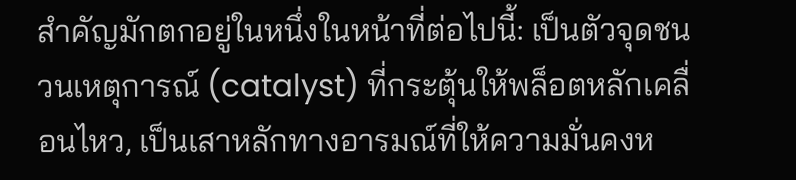สำคัญมักตกอยู่ในหนึ่งในหน้าที่ต่อไปนี้: เป็นตัวจุดชนวนเหตุการณ์ (catalyst) ที่กระตุ้นให้พล็อตหลักเคลื่อนไหว, เป็นเสาหลักทางอารมณ์ที่ให้ความมั่นคงห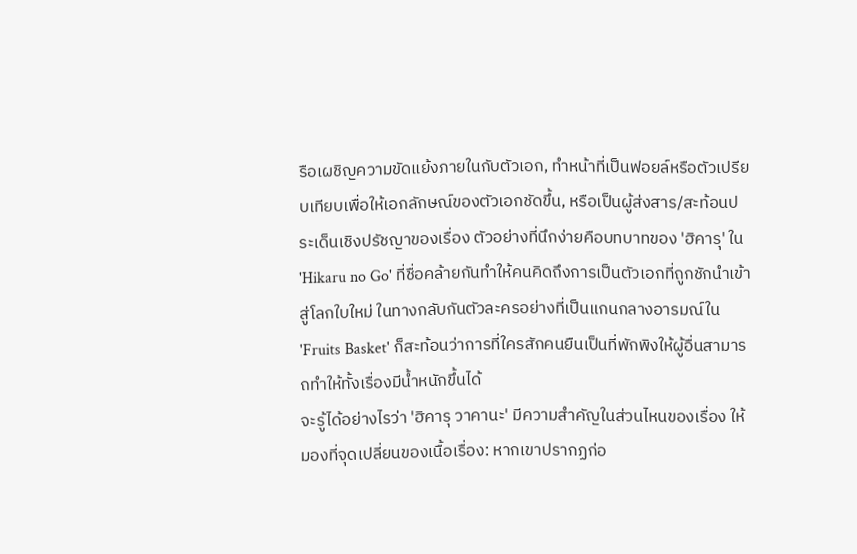รือเผชิญความขัดแย้งภายในกับตัวเอก, ทำหน้าที่เป็นฟอยล์หรือตัวเปรียบเทียบเพื่อให้เอกลักษณ์ของตัวเอกชัดขึ้น, หรือเป็นผู้ส่งสาร/สะท้อนประเด็นเชิงปรัชญาของเรื่อง ตัวอย่างที่นึกง่ายคือบทบาทของ 'ฮิคารุ' ใน 'Hikaru no Go' ที่ชื่อคล้ายกันทำให้คนคิดถึงการเป็นตัวเอกที่ถูกชักนำเข้าสู่โลกใบใหม่ ในทางกลับกันตัวละครอย่างที่เป็นแกนกลางอารมณ์ใน 'Fruits Basket' ก็สะท้อนว่าการที่ใครสักคนยืนเป็นที่พักพิงให้ผู้อื่นสามารถทำให้ทั้งเรื่องมีน้ำหนักขึ้นได้
จะรู้ได้อย่างไรว่า 'ฮิคารุ วาคานะ' มีความสำคัญในส่วนไหนของเรื่อง ให้มองที่จุดเปลี่ยนของเนื้อเรื่อง: หากเขาปรากฏก่อ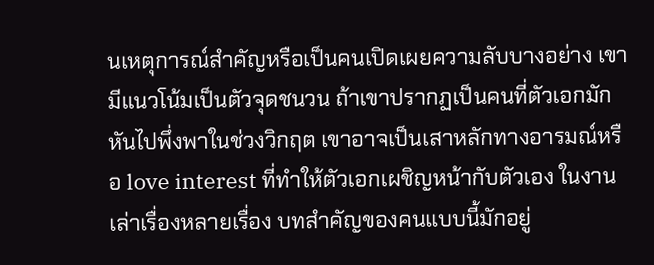นเหตุการณ์สำคัญหรือเป็นคนเปิดเผยความลับบางอย่าง เขามีแนวโน้มเป็นตัวจุดชนวน ถ้าเขาปรากฏเป็นคนที่ตัวเอกมักหันไปพึ่งพาในช่วงวิกฤต เขาอาจเป็นเสาหลักทางอารมณ์หรือ love interest ที่ทำให้ตัวเอกเผชิญหน้ากับตัวเอง ในงานเล่าเรื่องหลายเรื่อง บทสำคัญของคนแบบนี้มักอยู่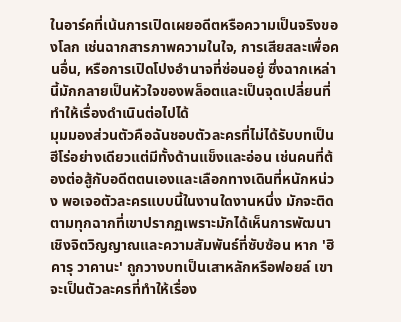ในอาร์คที่เน้นการเปิดเผยอดีตหรือความเป็นจริงของโลก เช่นฉากสารภาพความในใจ, การเสียสละเพื่อคนอื่น, หรือการเปิดโปงอำนาจที่ซ่อนอยู่ ซึ่งฉากเหล่านี้มักกลายเป็นหัวใจของพล็อตและเป็นจุดเปลี่ยนที่ทำให้เรื่องดำเนินต่อไปได้
มุมมองส่วนตัวคือฉันชอบตัวละครที่ไม่ได้รับบทเป็นฮีโร่อย่างเดียวแต่มีทั้งด้านแข็งและอ่อน เช่นคนที่ต้องต่อสู้กับอดีตตนเองและเลือกทางเดินที่หนักหน่วง พอเจอตัวละครแบบนี้ในงานใดงานหนึ่ง มักจะติดตามทุกฉากที่เขาปรากฏเพราะมักได้เห็นการพัฒนาเชิงจิตวิญญาณและความสัมพันธ์ที่ซับซ้อน หาก 'ฮิคารุ วาคานะ' ถูกวางบทเป็นเสาหลักหรือฟอยล์ เขาจะเป็นตัวละครที่ทำให้เรื่อง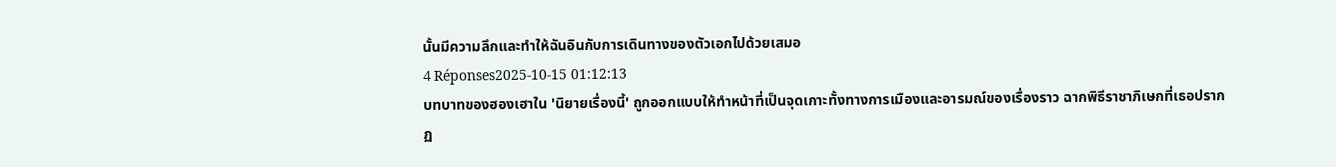นั้นมีความลึกและทำให้ฉันอินกับการเดินทางของตัวเอกไปด้วยเสมอ
4 Réponses2025-10-15 01:12:13
บทบาทของฮองเฮาใน 'นิยายเรื่องนี้' ถูกออกแบบให้ทำหน้าที่เป็นจุดเกาะทั้งทางการเมืองและอารมณ์ของเรื่องราว ฉากพิธีราชาภิเษกที่เธอปรากฏ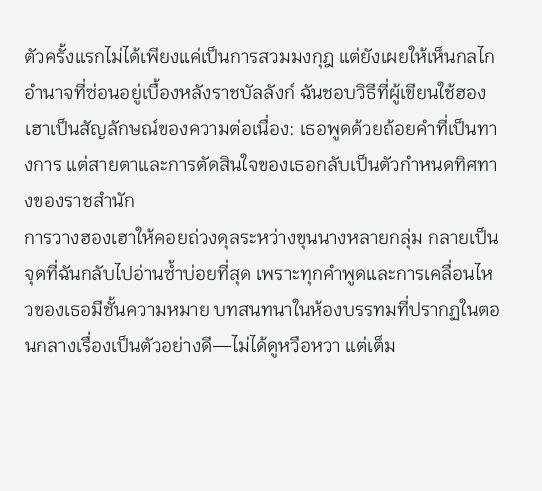ตัวครั้งแรกไม่ได้เพียงแค่เป็นการสวมมงกุฎ แต่ยังเผยให้เห็นกลไกอำนาจที่ซ่อนอยู่เบื้องหลังราชบัลลังก์ ฉันชอบวิธีที่ผู้เขียนใช้ฮองเฮาเป็นสัญลักษณ์ของความต่อเนื่อง: เธอพูดด้วยถ้อยคำที่เป็นทางการ แต่สายตาและการตัดสินใจของเธอกลับเป็นตัวกำหนดทิศทางของราชสำนัก
การวางฮองเฮาให้คอยถ่วงดุลระหว่างขุนนางหลายกลุ่ม กลายเป็นจุดที่ฉันกลับไปอ่านซ้ำบ่อยที่สุด เพราะทุกคำพูดและการเคลื่อนไหวของเธอมีชั้นความหมาย บทสนทนาในห้องบรรทมที่ปรากฏในตอนกลางเรื่องเป็นตัวอย่างดี—ไม่ได้ดูหวือหวา แต่เต็ม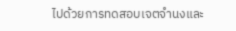ไปด้วยการทดสอบเจตจำนงและ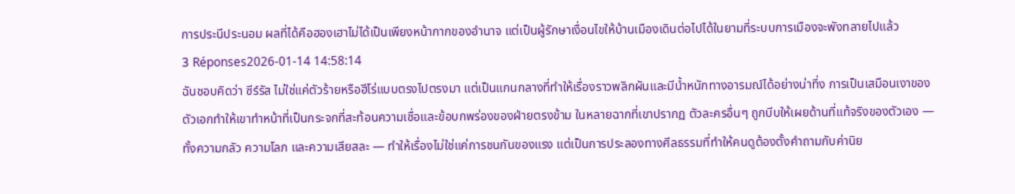การประนีประนอม ผลที่ได้คือฮองเฮาไม่ได้เป็นเพียงหน้ากากของอำนาจ แต่เป็นผู้รักษาเงื่อนไขให้บ้านเมืองเดินต่อไปได้ในยามที่ระบบการเมืองจะพังทลายไปแล้ว
3 Réponses2026-01-14 14:58:14
ฉันชอบคิดว่า ซีร์รัส ไม่ใช่แค่ตัวร้ายหรือฮีโร่แบบตรงไปตรงมา แต่เป็นแกนกลางที่ทำให้เรื่องราวพลิกผันและมีน้ำหนักทางอารมณ์ได้อย่างน่าทึ่ง การเป็นเสมือนเงาของตัวเอกทำให้เขาทำหน้าที่เป็นกระจกที่สะท้อนความเชื่อและข้อบกพร่องของฝ่ายตรงข้าม ในหลายฉากที่เขาปรากฏ ตัวละครอื่นๆ ถูกบีบให้เผยด้านที่แท้จริงของตัวเอง — ทั้งความกลัว ความโลภ และความเสียสละ — ทำให้เรื่องไม่ใช่แค่การชนกันของแรง แต่เป็นการประลองทางศีลธรรมที่ทำให้คนดูต้องตั้งคำถามกับค่านิย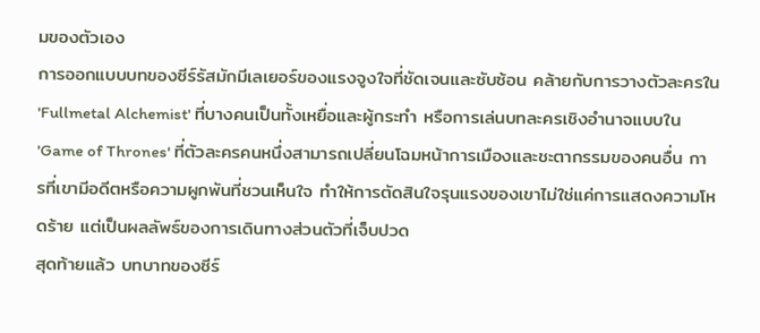มของตัวเอง
การออกแบบบทของซีร์รัสมักมีเลเยอร์ของแรงจูงใจที่ชัดเจนและซับซ้อน คล้ายกับการวางตัวละครใน 'Fullmetal Alchemist' ที่บางคนเป็นทั้งเหยื่อและผู้กระทำ หรือการเล่นบทละครเชิงอำนาจแบบใน 'Game of Thrones' ที่ตัวละครคนหนึ่งสามารถเปลี่ยนโฉมหน้าการเมืองและชะตากรรมของคนอื่น การที่เขามีอดีตหรือความผูกพันที่ชวนเห็นใจ ทำให้การตัดสินใจรุนแรงของเขาไม่ใช่แค่การแสดงความโหดร้าย แต่เป็นผลลัพธ์ของการเดินทางส่วนตัวที่เจ็บปวด
สุดท้ายแล้ว บทบาทของซีร์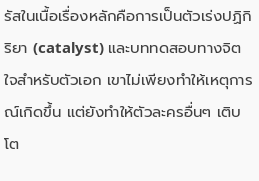รัสในเนื้อเรื่องหลักคือการเป็นตัวเร่งปฏิกิริยา (catalyst) และบททดสอบทางจิตใจสำหรับตัวเอก เขาไม่เพียงทำให้เหตุการณ์เกิดขึ้น แต่ยังทำให้ตัวละครอื่นๆ เติบโต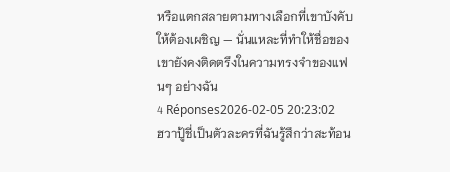หรือแตกสลายตามทางเลือกที่เขาบังคับให้ต้องเผชิญ — นั่นแหละที่ทำให้ชื่อของเขายังคงติดตรึงในความทรงจำของแฟนๆ อย่างฉัน
4 Réponses2026-02-05 20:23:02
ฮวาปู้ชี่เป็นตัวละครที่ฉันรู้สึกว่าสะท้อน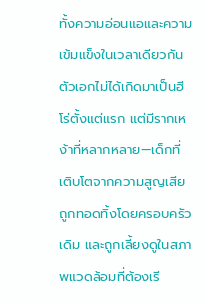ทั้งความอ่อนแอและความเข้มแข็งในเวลาเดียวกัน ตัวเอกไม่ได้เกิดมาเป็นฮีโร่ตั้งแต่แรก แต่มีรากเหง้าที่หลากหลาย—เด็กที่เติบโตจากความสูญเสีย ถูกทอดทิ้งโดยครอบครัวเดิม และถูกเลี้ยงดูในสภาพแวดล้อมที่ต้องเรี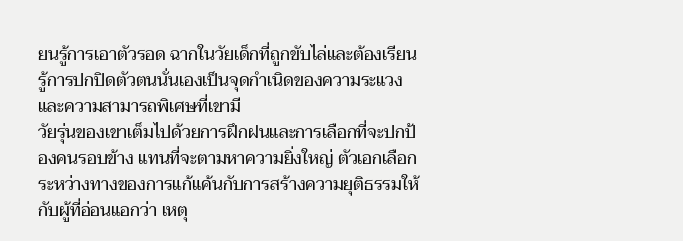ยนรู้การเอาตัวรอด ฉากในวัยเด็กที่ถูกขับไล่และต้องเรียนรู้การปกปิดตัวตนนั่นเองเป็นจุดกำเนิดของความระแวงและความสามารถพิเศษที่เขามี
วัยรุ่นของเขาเต็มไปด้วยการฝึกฝนและการเลือกที่จะปกป้องคนรอบข้าง แทนที่จะตามหาความยิ่งใหญ่ ตัวเอกเลือกระหว่างทางของการแก้แค้นกับการสร้างความยุติธรรมให้กับผู้ที่อ่อนแอกว่า เหตุ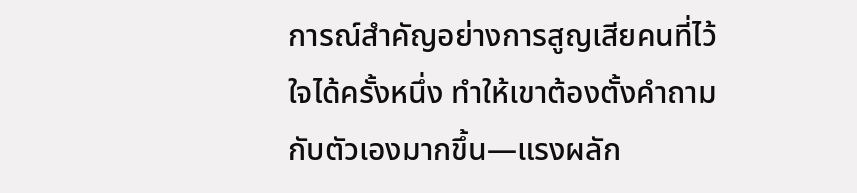การณ์สำคัญอย่างการสูญเสียคนที่ไว้ใจได้ครั้งหนึ่ง ทำให้เขาต้องตั้งคำถามกับตัวเองมากขึ้น—แรงผลัก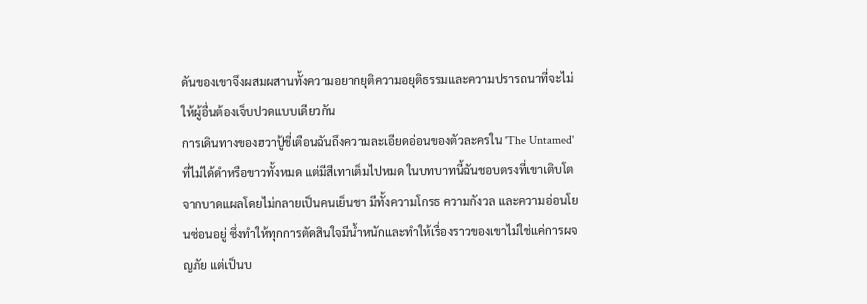ดันของเขาจึงผสมผสานทั้งความอยากยุติความอยุติธรรมและความปรารถนาที่จะไม่ให้ผู้อื่นต้องเจ็บปวดแบบเดียวกัน
การเดินทางของฮวาปู้ชี่เตือนฉันถึงความละเอียดอ่อนของตัวละครใน 'The Untamed' ที่ไม่ได้ดำหรือขาวทั้งหมด แต่มีสีเทาเต็มไปหมด ในบทบาทนี้ฉันชอบตรงที่เขาเติบโตจากบาดแผลโดยไม่กลายเป็นคนเย็นชา มีทั้งความโกรธ ความกังวล และความอ่อนโยนซ่อนอยู่ ซึ่งทำให้ทุกการตัดสินใจมีน้ำหนักและทำให้เรื่องราวของเขาไม่ใช่แค่การผจญภัย แต่เป็นบ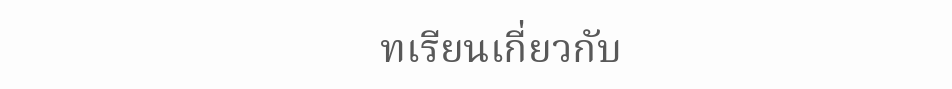ทเรียนเกี่ยวกับ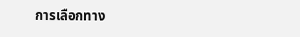การเลือกทาง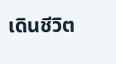เดินชีวิต